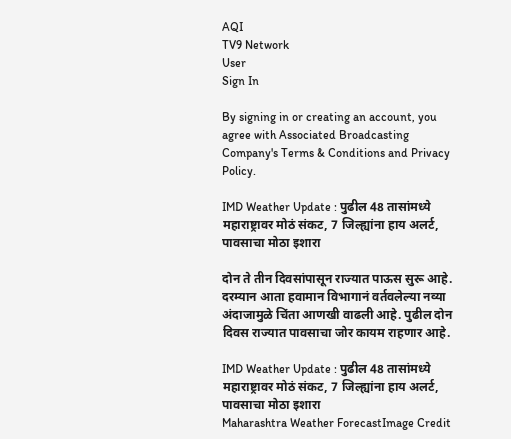AQI
TV9 Network
User
Sign In

By signing in or creating an account, you agree with Associated Broadcasting Company's Terms & Conditions and Privacy Policy.

IMD Weather Update : पुढील 48 तासांमध्ये महाराष्ट्रावर मोठं संकट, 7 जिल्ह्यांना हाय अलर्ट, पावसाचा मोठा इशारा

दोन ते तीन दिवसांपासून राज्यात पाऊस सुरू आहे. दरम्यान आता हवामान विभागानं वर्तवलेल्या नव्या अंदाजामुळे चिंता आणखी वाढली आहे. पुढील दोन दिवस राज्यात पावसाचा जोर कायम राहणार आहे.

IMD Weather Update : पुढील 48 तासांमध्ये महाराष्ट्रावर मोठं संकट, 7 जिल्ह्यांना हाय अलर्ट, पावसाचा मोठा इशारा
Maharashtra Weather ForecastImage Credit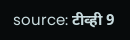source: टीव्ही 9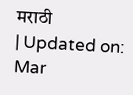मराठी
| Updated on: Mar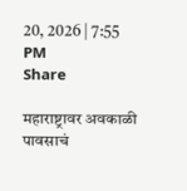20, 2026 | 7:55 PM
Share

महाराष्ट्रावर अवकाळी पावसाचं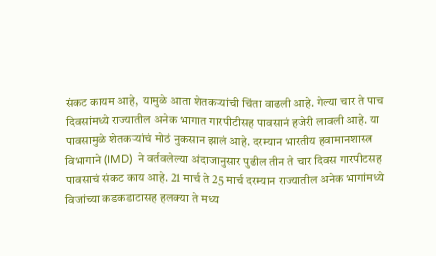संकट कायम आहे,  यामुळे आता शेतकऱ्यांची चिंता वाढली आहे. गेल्या चार ते पाच दिवसांमध्ये राज्यातील अनेक भागात गारपीटीसह पावसानं हजेरी लावली आहे. या पावसामुळे शेतकऱ्यांचं मोठं नुकसान झालं आहे. दरम्यान भारतीय हवामानशास्त्र विभागाने (IMD)  ने वर्तवलेल्या अंदाजानुसार पुढील तीन ते चार दिवस गारपीटसह पावसाचं संकट काय आहे. 21 मार्च ते 25 मार्च दरम्यान राज्यातील अनेक भागांमध्ये विजांच्या कडकडाटासह हलक्या ते मध्य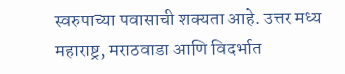स्वरुपाच्या पवासाची शक्यता आहे. उत्तर मध्य महाराष्ट्र, मराठवाडा आणि विदर्भात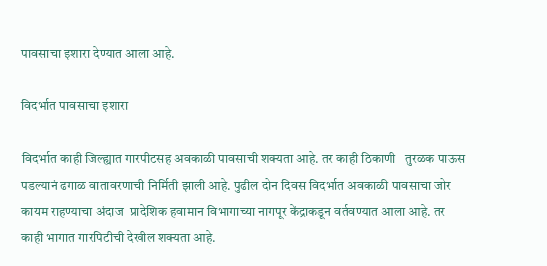पावसाचा इशारा देण्यात आला आहे.

विदर्भात पावसाचा इशारा

विदर्भात काही जिल्ह्यात गारपीटसह अवकाळी पावसाची शक्यता आहे. तर काही ठिकाणी   तुरळक पाऊस पडल्यानं ढगाळ वातावरणाची निर्मिती झाली आहे. पुढील दोन दिवस विदर्भात अवकाळी पावसाचा जोर कायम राहण्याचा अंदाज  प्रादेशिक हवामान विभागाच्या नागपूर केंद्राकडून वर्तवण्यात आला आहे. तर काही भागात गारपिटीची देखील शक्यता आहे.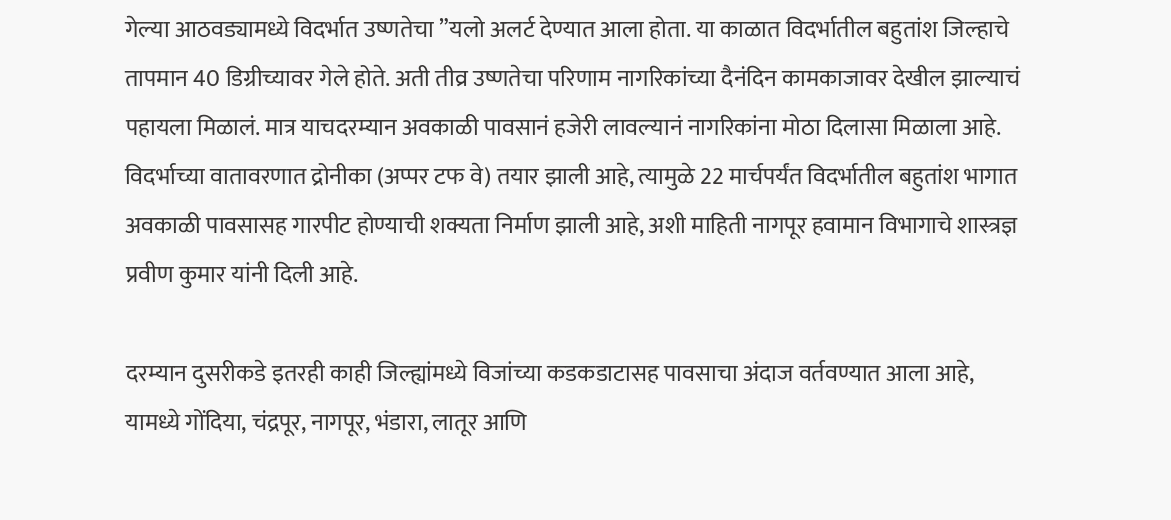गेल्या आठवड्यामध्ये विदर्भात उष्णतेचा ”यलो अलर्ट देण्यात आला होता. या काळात विदर्भातील बहुतांश जिल्हाचे तापमान 40 डिग्रीच्यावर गेले होते. अती तीव्र उष्णतेचा परिणाम नागरिकांच्या दैनंदिन कामकाजावर देखील झाल्याचं पहायला मिळालं. मात्र याचदरम्यान अवकाळी पावसानं हजेरी लावल्यानं नागरिकांना मोठा दिलासा मिळाला आहे.  विदर्भाच्या वातावरणात द्रोनीका (अप्पर टफ वे) तयार झाली आहे, त्यामुळे 22 मार्चपर्यंत विदर्भातील बहुतांश भागात अवकाळी पावसासह गारपीट होण्याची शक्यता निर्माण झाली आहे, अशी माहिती नागपूर हवामान विभागाचे शास्त्रज्ञ प्रवीण कुमार यांनी दिली आहे.

दरम्यान दुसरीकडे इतरही काही जिल्ह्यांमध्ये विजांच्या कडकडाटासह पावसाचा अंदाज वर्तवण्यात आला आहे, यामध्ये गोंदिया, चंद्रपूर, नागपूर, भंडारा, लातूर आणि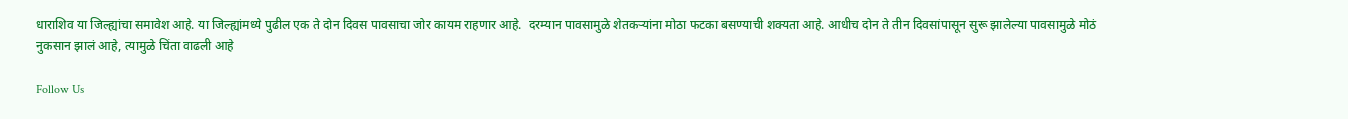धाराशिव या जिल्ह्यांचा समावेश आहे. या जिल्ह्यांमध्ये पुढील एक ते दोन दिवस पावसाचा जोर कायम राहणार आहे.  दरम्यान पावसामुळे शेतकऱ्यांना मोठा फटका बसण्याची शक्यता आहे. आधीच दोन ते तीन दिवसांपासून सुरू झालेल्या पावसामुळे मोठं नुकसान झालं आहे, त्यामुळे चिंता वाढली आहे

Follow Us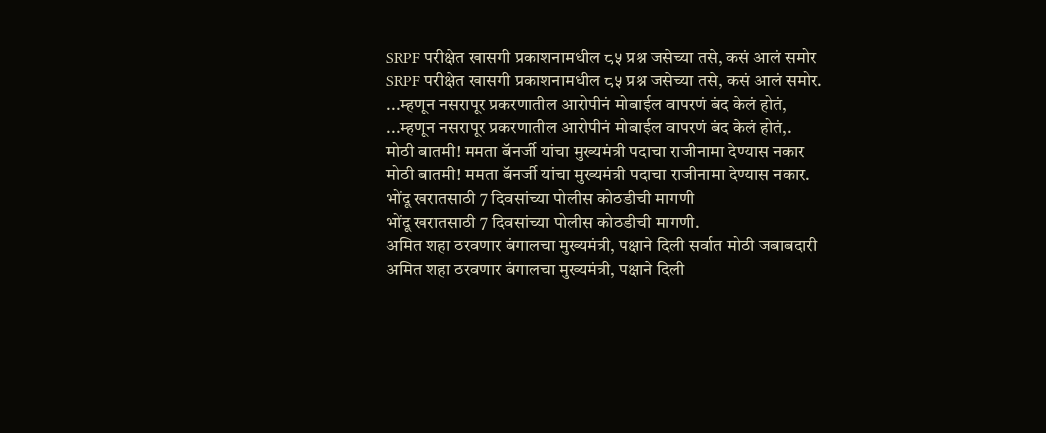SRPF परीक्षेत खासगी प्रकाशनामधील ८५ प्रश्न जसेच्या तसे, कसं आलं समोर
SRPF परीक्षेत खासगी प्रकाशनामधील ८५ प्रश्न जसेच्या तसे, कसं आलं समोर.
...म्हणून नसरापूर प्रकरणातील आरोपीनं मोबाईल वापरणं बंद केलं होतं,
...म्हणून नसरापूर प्रकरणातील आरोपीनं मोबाईल वापरणं बंद केलं होतं,.
मोठी बातमी! ममता बॅनर्जी यांचा मुख्यमंत्री पदाचा राजीनामा देण्यास नकार
मोठी बातमी! ममता बॅनर्जी यांचा मुख्यमंत्री पदाचा राजीनामा देण्यास नकार.
भोंदू खरातसाठी 7 दिवसांच्या पोलीस कोठडीची मागणी
भोंदू खरातसाठी 7 दिवसांच्या पोलीस कोठडीची मागणी.
अमित शहा ठरवणार बंगालचा मुख्यमंत्री, पक्षाने दिली सर्वात मोठी जबाबदारी
अमित शहा ठरवणार बंगालचा मुख्यमंत्री, पक्षाने दिली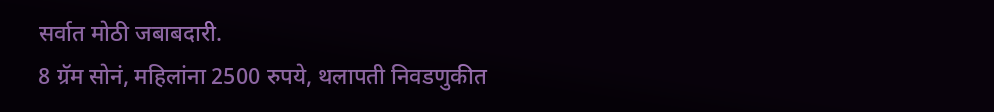सर्वात मोठी जबाबदारी.
8 ग्रॅम सोनं, महिलांना 2500 रुपये, थलापती निवडणुकीत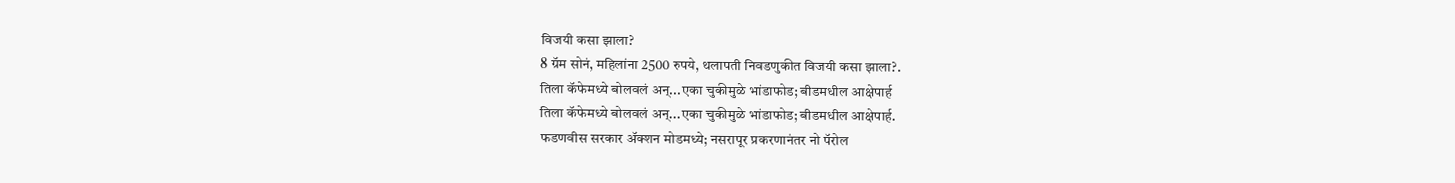विजयी कसा झाला?
8 ग्रॅम सोनं, महिलांना 2500 रुपये, थलापती निवडणुकीत विजयी कसा झाला?.
तिला कॅफेमध्ये बोलवलं अन्...एका चुकीमुळे भांडाफोड; बीडमधील आक्षेपार्ह
तिला कॅफेमध्ये बोलवलं अन्...एका चुकीमुळे भांडाफोड; बीडमधील आक्षेपार्ह.
फडणवीस सरकार अ‍ॅक्शन मोडमध्ये; नसरापूर प्रकरणानंतर नो पॅरोल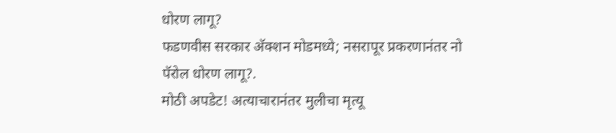धोरण लागू?
फडणवीस सरकार अ‍ॅक्शन मोडमध्ये; नसरापूर प्रकरणानंतर नो पॅरोल धोरण लागू?.
मोठी अपडेट! अत्याचारानंतर मुलीचा मृत्यू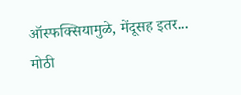ऑस्फक्सियामुळे, मेंदूसह इतर...
मोठी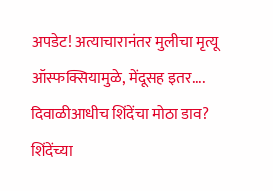अपडेट! अत्याचारानंतर मुलीचा मृत्यू ऑस्फक्सियामुळे, मेंदूसह इतर....
दिवाळीआधीच शिंदेंचा मोठा डाव? शिंदेंच्या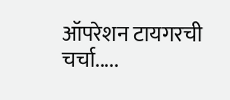ऑपरेशन टायगरची चर्चा.....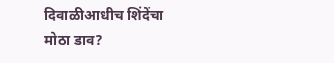दिवाळीआधीच शिंदेंचा मोठा डाव?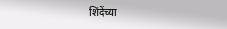शिंदेंच्या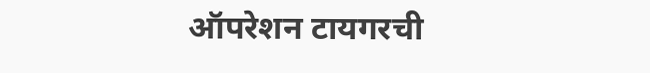ऑपरेशन टायगरची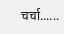चर्चा......